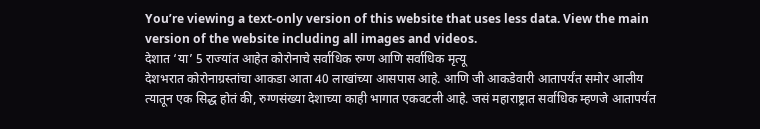You’re viewing a text-only version of this website that uses less data. View the main version of the website including all images and videos.
देशात ‘या’ 5 राज्यांत आहेत कोरोनाचे सर्वाधिक रुग्ण आणि सर्वाधिक मृत्यू
देशभरात कोरोनाग्रस्तांचा आकडा आता 40 लाखांच्या आसपास आहे. आणि जी आकडेवारी आतापर्यंत समोर आलीय त्यातून एक सिद्ध होतं की, रुग्णसंख्या देशाच्या काही भागात एकवटली आहे. जसं महाराष्ट्रात सर्वाधिक म्हणजे आतापर्यंत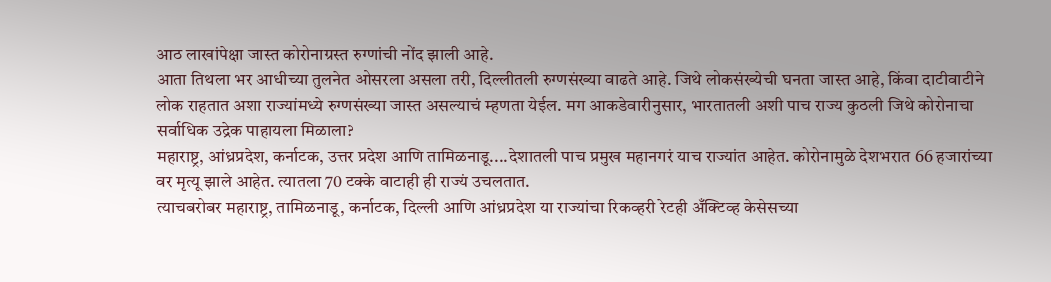आठ लाखांपेक्षा जास्त कोरोनाग्रस्त रुग्णांची नोंद झाली आहे.
आता तिथला भर आधीच्या तुलनेत ओसरला असला तरी, दिल्लीतली रुग्णसंख्या वाढते आहे. जिथे लोकसंख्येची घनता जास्त आहे, किंवा दाटीवाटीने लोक राहतात अशा राज्यांमध्ये रुग्णसंख्या जास्त असल्याचं म्हणता येईल. मग आकडेवारीनुसार, भारतातली अशी पाच राज्य कुठली जिथे कोरोनाचा सर्वाधिक उद्रेक पाहायला मिळाला?
महाराष्ट्र, आंध्रप्रदेश, कर्नाटक, उत्तर प्रदेश आणि तामिळनाडू....देशातली पाच प्रमुख महानगरं याच राज्यांत आहेत. कोरोनामुळे देशभरात 66 हजारांच्या वर मृत्यू झाले आहेत. त्यातला 70 टक्के वाटाही ही राज्यं उचलतात.
त्याचबरोबर महाराष्ट्र, तामिळनाडू, कर्नाटक, दिल्ली आणि आंध्रप्रदेश या राज्यांचा रिकव्हरी रेटही अँक्टिव्ह केसेसच्या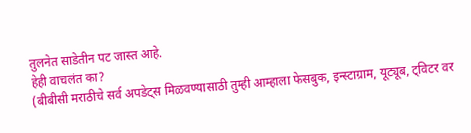तुलनेत साडेतीन पट जास्त आहे.
हेही वाचलंत का?
(बीबीसी मराठीचे सर्व अपडेट्स मिळवण्यासाठी तुम्ही आम्हाला फेसबुक, इन्स्टाग्राम, यूट्यूब, ट्विटर वर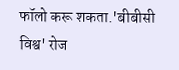फॉलो करू शकता.'बीबीसी विश्व' रोज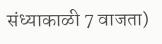संध्याकाळी 7 वाजता)